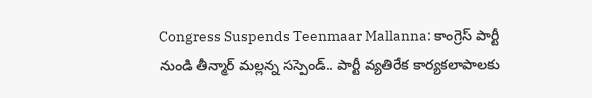Congress Suspends Teenmaar Mallanna: కాంగ్రెస్ పార్టీ నుండి తీన్మార్ మల్లన్న సస్పెండ్.. పార్టీ వ్యతిరేక కార్యకలాపాలకు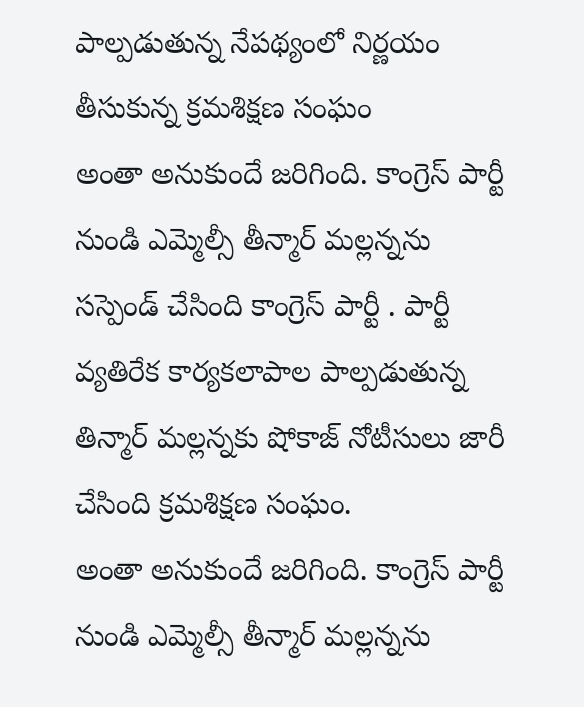పాల్పడుతున్న నేపథ్యంలో నిర్ణయం తీసుకున్న క్రమశిక్షణ సంఘం
అంతా అనుకుందే జరిగింది. కాంగ్రెస్ పార్టీ నుండి ఎమ్మెల్సీ తీన్మార్ మల్లన్నను సస్పెండ్ చేసింది కాంగ్రెస్ పార్టీ . పార్టీ వ్యతిరేక కార్యకలాపాల పాల్పడుతున్న తిన్మార్ మల్లన్నకు షోకాజ్ నోటీసులు జారీ చేసింది క్రమశిక్షణ సంఘం.
అంతా అనుకుందే జరిగింది. కాంగ్రెస్ పార్టీ నుండి ఎమ్మెల్సీ తీన్మార్ మల్లన్నను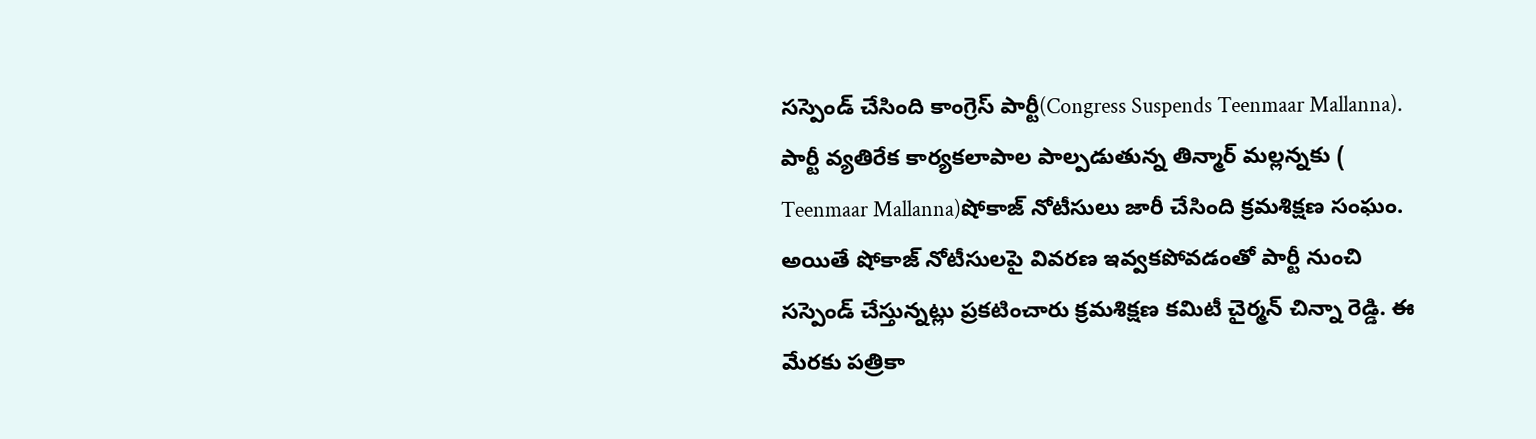సస్పెండ్ చేసింది కాంగ్రెస్ పార్టీ(Congress Suspends Teenmaar Mallanna). పార్టీ వ్యతిరేక కార్యకలాపాల పాల్పడుతున్న తిన్మార్ మల్లన్నకు ( Teenmaar Mallanna)షోకాజ్ నోటీసులు జారీ చేసింది క్రమశిక్షణ సంఘం. అయితే షోకాజ్ నోటీసులపై వివరణ ఇవ్వకపోవడంతో పార్టీ నుంచి సస్పెండ్ చేస్తున్నట్లు ప్రకటించారు క్రమశిక్షణ కమిటీ చైర్మన్ చిన్నా రెడ్డి. ఈ మేరకు పత్రికా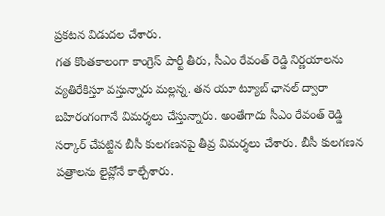ప్రకటన విడుదల చేశారు.
గత కొంతకాలంగా కాంగ్రెస్ పార్టీ తీరు, సీఎం రేవంత్ రెడ్డి నిర్ణయాలను వ్యతిరేకిస్తూ వస్తున్నారు మల్లన్న. తన యూ ట్యూబ్ ఛానల్ ద్వారా బహిరంగంగానే విమర్శలు చేస్తున్నారు. అంతేగాదు సీఎం రేవంత్ రెడ్డి సర్కార్ చేపట్టిన బీసీ కులగణనపై తీవ్ర విమర్శలు చేశారు. బీసీ కులగణన పత్రాలను లైవ్లోనే కాల్చేశారు.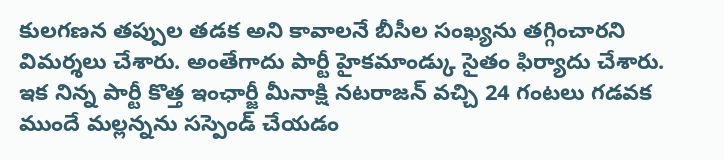కులగణన తప్పుల తడక అని కావాలనే బీసీల సంఖ్యను తగ్గించారని విమర్శలు చేశారు. అంతేగాదు పార్టీ హైకమాండ్కు సైతం ఫిర్యాదు చేశారు. ఇక నిన్న పార్టీ కొత్త ఇంఛార్జీ మీనాక్షి నటరాజన్ వచ్చి 24 గంటలు గడవక ముందే మల్లన్నను సస్పెండ్ చేయడం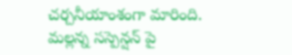చర్చనీయాంశంగా మారింది.
మల్లన్న సస్పెన్షన్ పై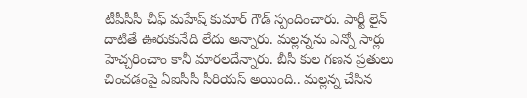టీపీసీసీ చీఫ్ మహేష్ కుమార్ గౌడ్ స్పందించారు. పార్టీ లైన్ దాటితే ఊరుకునేది లేదు అన్నారు. మల్లన్నను ఎన్నో సార్లు హెచ్చరించాం కానీ మారలదేన్నారు. బీసీ కుల గణన ప్రతులు చించడంపై ఏఐసీసీ సీరియస్ అయింది.. మల్లన్న చేసిన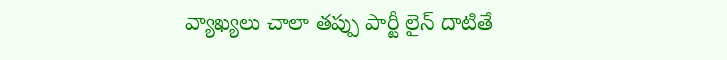వ్యాఖ్యలు చాలా తప్పు పార్టీ లైన్ దాటితే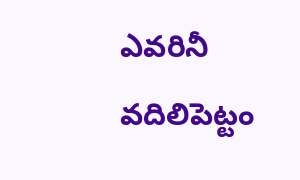ఎవరినీ వదిలిపెట్టం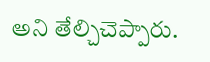అని తేల్చిచెప్పారు.